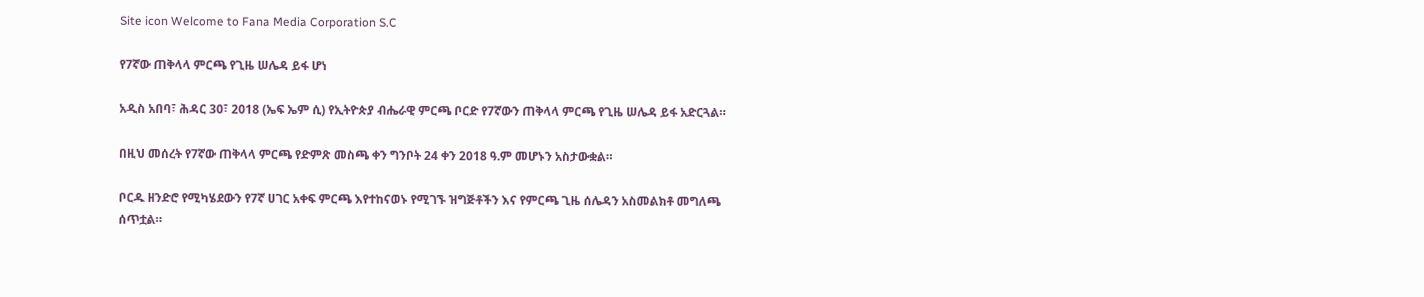Site icon Welcome to Fana Media Corporation S.C

የ7ኛው ጠቅላላ ምርጫ የጊዜ ሠሌዳ ይፋ ሆነ

አዲስ አበባ፣ ሕዳር 30፣ 2018 (ኤፍ ኤም ሲ) የኢትዮጵያ ብሔራዊ ምርጫ ቦርድ የ7ኛውን ጠቅላላ ምርጫ የጊዜ ሠሌዳ ይፋ አድርጓል።

በዚህ መሰረት የ7ኛው ጠቅላላ ምርጫ የድምጽ መስጫ ቀን ግንቦት 24 ቀን 2018 ዓ.ም መሆኑን አስታውቋል።

ቦርዱ ዘንድሮ የሚካሄደውን የ7ኛ ሀገር አቀፍ ምርጫ እየተከናወኑ የሚገኙ ዝግጅቶችን እና የምርጫ ጊዜ ሰሌዳን አስመልክቶ መግለጫ ሰጥቷል።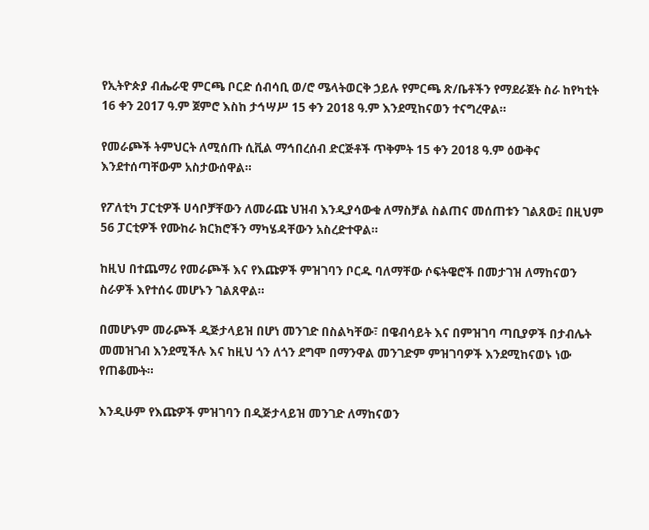የኢትዮጵያ ብሔራዊ ምርጫ ቦርድ ሰብሳቢ ወ/ሮ ሜላትወርቅ ኃይሉ የምርጫ ጽ/ቤቶችን የማደራጀት ስራ ከየካቲት 16 ቀን 2017 ዓ.ም ጀምሮ እስከ ታኅሣሥ 15 ቀን 2018 ዓ.ም እንደሚከናወን ተናግረዋል።

የመራጮች ትምህርት ለሚሰጡ ሲቪል ማኅበረሰብ ድርጅቶች ጥቅምት 15 ቀን 2018 ዓ.ም ዕውቅና እንደተሰጣቸውም አስታውሰዋል።

የፖለቲካ ፓርቲዎች ሀሳቦቻቸውን ለመራጩ ህዝብ እንዲያሳውቁ ለማስቻል ስልጠና መሰጠቱን ገልጸው፤ በዚህም 56 ፓርቲዎች የሙከራ ክርክሮችን ማካሄዳቸውን አስረድተዋል።

ከዚህ በተጨማሪ የመራጮች እና የእጩዎች ምዝገባን ቦርዱ ባለማቸው ሶፍትዌሮች በመታገዝ ለማከናወን ስራዎች እየተሰሩ መሆኑን ገልጸዋል።

በመሆኑም መራጮች ዲጅታላይዝ በሆነ መንገድ በስልካቸው፣ በዌብሳይት እና በምዝገባ ጣቢያዎች በታብሌት መመዝገብ እንደሚችሉ እና ከዚህ ጎን ለጎን ደግሞ በማንዋል መንገድም ምዝገባዎች እንደሚከናወኑ ነው የጠቆሙት።

እንዲሁም የእጩዎች ምዝገባን በዲጅታላይዝ መንገድ ለማከናወን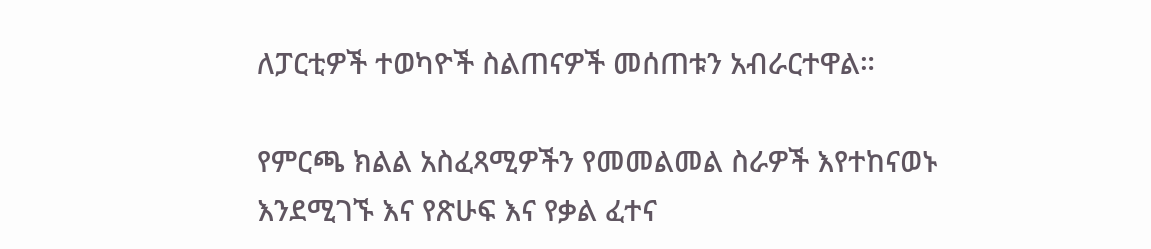ለፓርቲዎች ተወካዮች ስልጠናዎች መሰጠቱን አብራርተዋል።

የምርጫ ክልል አስፈጻሚዎችን የመመልመል ስራዎች እየተከናወኑ እንደሚገኙ እና የጽሁፍ እና የቃል ፈተና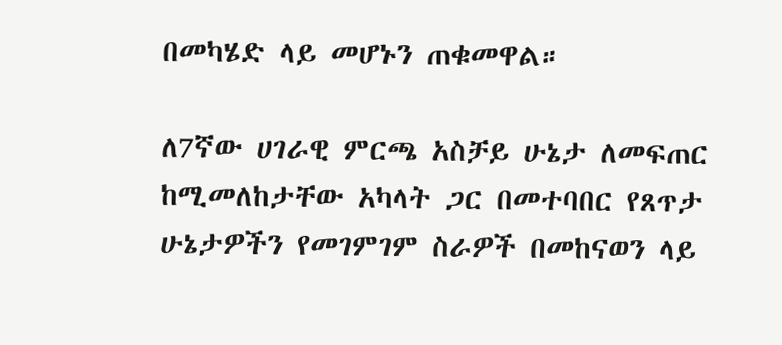በመካሄድ ላይ መሆኑን ጠቁመዋል።

ለ7ኛው ሀገራዊ ምርጫ አስቻይ ሁኔታ ለመፍጠር ከሚመለከታቸው አካላት ጋር በመተባበር የጸጥታ ሁኔታዎችን የመገምገም ስራዎች በመከናወን ላይ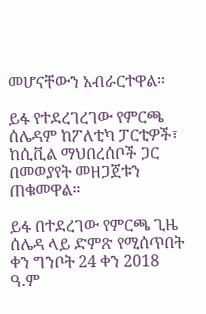መሆናቸውን አብራርተዋል።

ይፋ የተደረገረገው የምርጫ ሰሌዳም ከፖለቲካ ፓርቲዎች፣ ከሲቪል ማህበረሰቦች ጋር በመወያየት መዘጋጀቱን ጠቁመዋል።

ይፋ በተደረገው የምርጫ ጊዜ ሰሌዳ ላይ ድምጽ የሚሰጥበት ቀን ግንቦት 24 ቀን 2018 ዓ.ም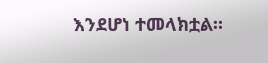እንደሆነ ተመላክቷል።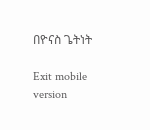በዮናስ ጌትነት

Exit mobile version